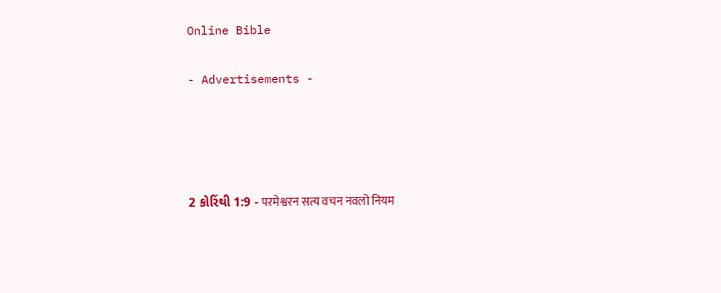Online Bible

- Advertisements -




2 કોરિંથી 1:9 - परमेश्वरन सत्य वचन नवलो नियम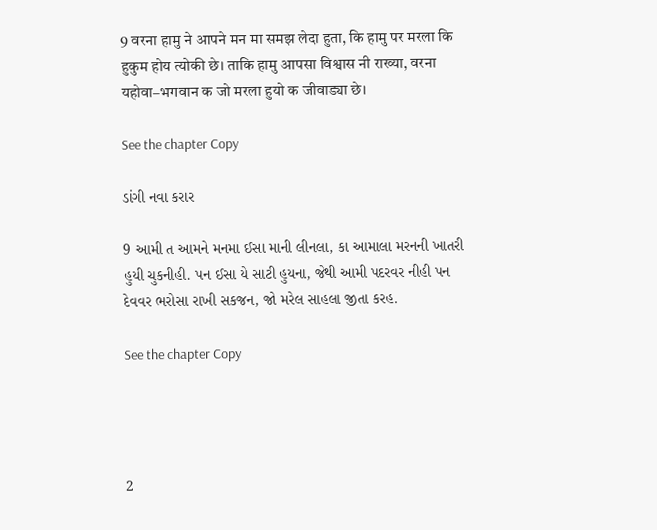9 वरना हामु ने आपने मन मा समझ लेदा हुता, कि हामु पर मरला कि हुकुम होय त्योकी छे। ताकि हामु आपसा विश्वास नी राख्या, वरना यहोवा–भगवान क जो मरला हुयो क जीवाड्या छे।

See the chapter Copy

ડાંગી નવા કરાર

9 આમી ત આમને મનમા ઈસા માની લીનલા, કા આમાલા મરનની ખાતરી હુયી ચુકનીહી. પન ઈસા યે સાટી હુયના, જેથી આમી પદરવર નીહી પન દેવવર ભરોસા રાખી સકજન, જો મરેલ સાહલા જીતા કરહ.

See the chapter Copy




2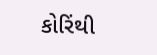કોરિંથી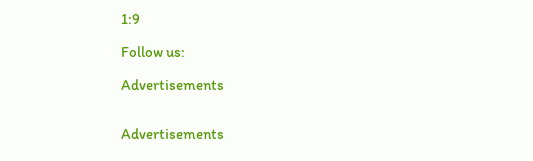1:9

Follow us:

Advertisements


Advertisements